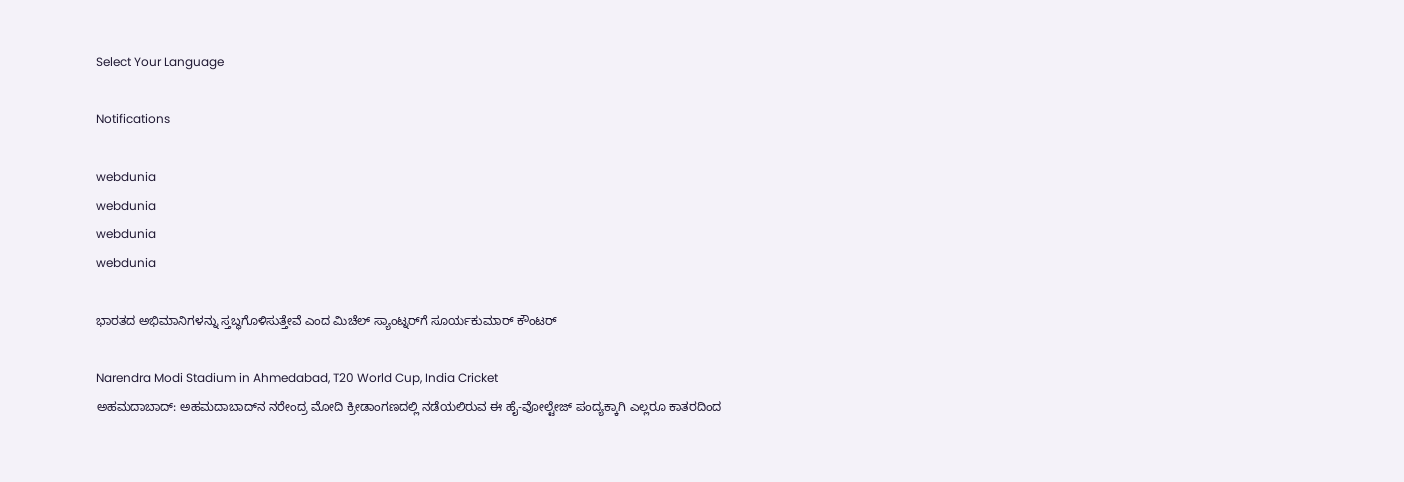Select Your Language

Notifications

webdunia
webdunia
webdunia
webdunia

ಭಾರತದ ಅಭಿಮಾನಿಗಳನ್ನು ಸ್ತಬ್ಧಗೊಳಿಸುತ್ತೇವೆ ಎಂದ ಮಿಚೆಲ್ ಸ್ಯಾಂಟ್ನರ್‌ಗೆ ಸೂರ್ಯಕುಮಾರ್‌ ಕೌಂಟರ್‌

Narendra Modi Stadium in Ahmedabad, T20 World Cup, India Cricket
ಅಹಮದಾಬಾದ್‌: ಅಹಮದಾಬಾದ್‌ನ ನರೇಂದ್ರ ಮೋದಿ ಕ್ರೀಡಾಂಗಣದಲ್ಲಿ ನಡೆಯಲಿರುವ ಈ ಹೈ-ವೋಲ್ಟೇಜ್ ಪಂದ್ಯಕ್ಕಾಗಿ ಎಲ್ಲರೂ ಕಾತರದಿಂದ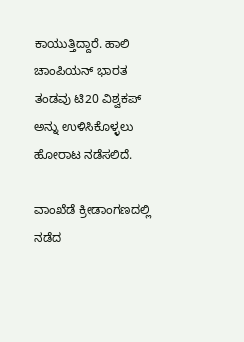ಕಾಯುತ್ತಿದ್ದಾರೆ. ಹಾಲಿ ಚಾಂಪಿಯನ್‌ ಭಾರತ ತಂಡವು ಟಿ20 ವಿಶ್ವಕಪ್‌ ಅನ್ನು ಉಳಿಸಿಕೊಳ್ಳಲು ಹೋರಾಟ ನಡೆಸಲಿದೆ.

ವಾಂಖೆಡೆ ಕ್ರೀಡಾಂಗಣದಲ್ಲಿ ನಡೆದ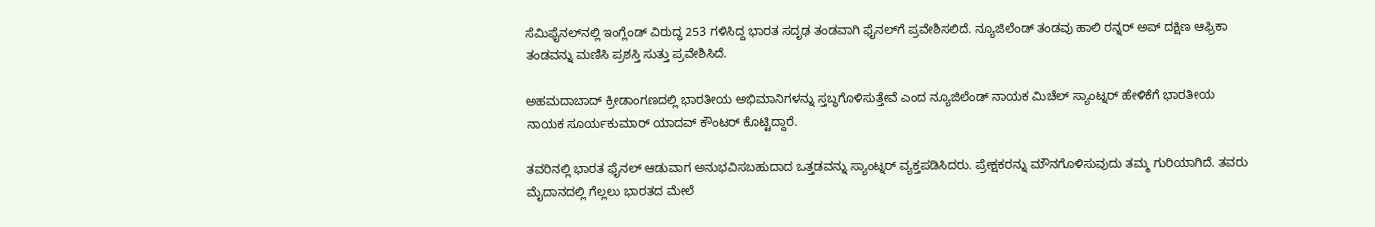ಸೆಮಿಫೈನಲ್‌ನಲ್ಲಿ ಇಂಗ್ಲೆಂಡ್ ವಿರುದ್ಧ 253 ಗಳಿಸಿದ್ದ ಭಾರತ ಸದೃಢ ತಂಡವಾಗಿ ಫೈನಲ್‌ಗೆ ಪ್ರವೇಶಿಸಲಿದೆ. ನ್ಯೂಜಿಲೆಂಡ್ ತಂಡವು ಹಾಲಿ ರನ್ನರ್‌ ಅಪ್‌ ದಕ್ಷಿಣ ಆಫ್ರಿಕಾ ತಂಡವನ್ನು ಮಣಿಸಿ ಪ್ರಶಸ್ತಿ ಸುತ್ತು ಪ್ರವೇಶಿಸಿದೆ.

ಅಹಮದಾಬಾದ್‌ ಕ್ರೀಡಾಂಗಣದಲ್ಲಿ ಭಾರತೀಯ ಅಭಿಮಾನಿಗಳನ್ನು ಸ್ತಬ್ಧಗೊಳಿಸುತ್ತೇವೆ ಎಂದ ನ್ಯೂಜಿಲೆಂಡ್ ನಾಯಕ ಮಿಚೆಲ್ ಸ್ಯಾಂಟ್ನರ್ ಹೇಳಿಕೆಗೆ ಭಾರತೀಯ ನಾಯಕ ಸೂರ್ಯಕುಮಾರ್ ಯಾದವ್‌ ಕೌಂಟರ್‌ ಕೊಟ್ಟಿದ್ದಾರೆ.

ತವರಿನಲ್ಲಿ ಭಾರತ ಫೈನಲ್ ಆಡುವಾಗ ಅನುಭವಿಸಬಹುದಾದ ಒತ್ತಡವನ್ನು ಸ್ಯಾಂಟ್ನರ್ ವ್ಯಕ್ತಪಡಿಸಿದರು. ಪ್ರೇಕ್ಷಕರನ್ನು ಮೌನಗೊಳಿಸುವುದು ತಮ್ಮ ಗುರಿಯಾಗಿದೆ. ತವರು ಮೈದಾನದಲ್ಲಿ ಗೆಲ್ಲಲು ಭಾರತದ ಮೇಲೆ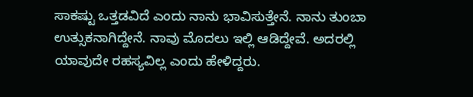ಸಾಕಷ್ಟು ಒತ್ತಡವಿದೆ ಎಂದು ನಾನು ಭಾವಿಸುತ್ತೇನೆ. ನಾನು ತುಂಬಾ ಉತ್ಸುಕನಾಗಿದ್ದೇನೆ. ನಾವು ಮೊದಲು ಇಲ್ಲಿ ಆಡಿದ್ದೇವೆ. ಅದರಲ್ಲಿ ಯಾವುದೇ ರಹಸ್ಯವಿಲ್ಲ ಎಂದು ಹೇಳಿದ್ದರು.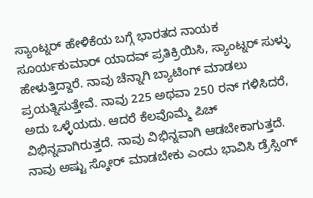ಸ್ಯಾಂಟ್ನರ್ ಹೇಳಿಕೆಯ ಬಗ್ಗೆ ಭಾರತದ ನಾಯಕ ಸೂರ್ಯಕುಮಾರ್ ಯಾದವ್ ಪ್ರತಿಕ್ರಿಯಿಸಿ, ಸ್ಯಾಂಟ್ನರ್ ಸುಳ್ಳು ಹೇಳುತ್ತಿದ್ದಾರೆ. ನಾವು ಚೆನ್ನಾಗಿ ಬ್ಯಾಟಿಂಗ್ ಮಾಡಲು ಪ್ರಯತ್ನಿಸುತ್ತೇವೆ. ನಾವು 225 ಅಥವಾ 250 ರನ್ ಗಳಿಸಿದರೆ, ಅದು ಒಳ್ಳೆಯದು. ಆದರೆ ಕೆಲವೊಮ್ಮೆ ಪಿಚ್ ವಿಭಿನ್ನವಾಗಿರುತ್ತದೆ. ನಾವು ವಿಭಿನ್ನವಾಗಿ ಆಡಬೇಕಾಗುತ್ತದೆ. ನಾವು ಅಷ್ಟು ಸ್ಕೋರ್ ಮಾಡಬೇಕು ಎಂದು ಭಾವಿಸಿ ಡ್ರೆಸ್ಸಿಂಗ್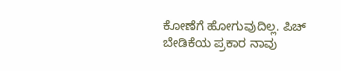ಕೋಣೆಗೆ ಹೋಗುವುದಿಲ್ಲ. ಪಿಚ್ ಬೇಡಿಕೆಯ ಪ್ರಕಾರ ನಾವು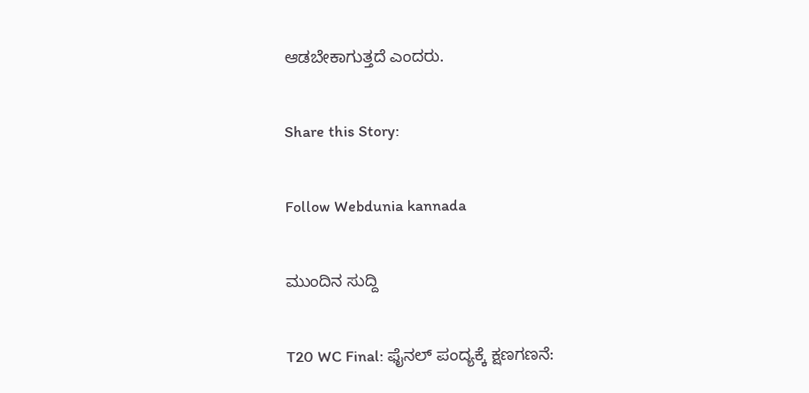ಆಡಬೇಕಾಗುತ್ತದೆ ಎಂದರು.

Share this Story:

Follow Webdunia kannada

ಮುಂದಿನ ಸುದ್ದಿ

T20 WC Final: ಫೈನಲ್‌ ಪಂದ್ಯಕ್ಕೆ ಕ್ಷಣಗಣನೆ: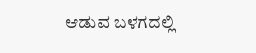ಆಡುವ ಬಳಗದಲ್ಲಿ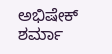ಅಭಿಷೇಕ್‌ ಶರ್ಮಾ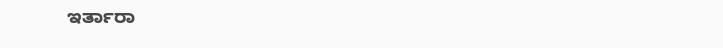ಇರ್ತಾರಾ